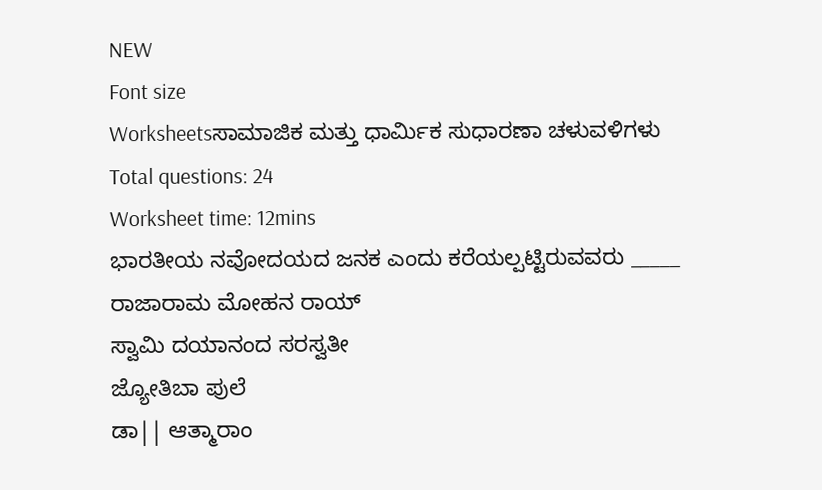NEW
Font size
Worksheetsಸಾಮಾಜಿಕ ಮತ್ತು ಧಾರ್ಮಿಕ ಸುಧಾರಣಾ ಚಳುವಳಿಗಳು
Total questions: 24
Worksheet time: 12mins
ಭಾರತೀಯ ನವೋದಯದ ಜನಕ ಎಂದು ಕರೆಯಲ್ಪಟ್ಟಿರುವವರು _____
ರಾಜಾರಾಮ ಮೋಹನ ರಾಯ್
ಸ್ವಾಮಿ ದಯಾನಂದ ಸರಸ್ವತೀ
ಜ್ಯೋತಿಬಾ ಪುಲೆ
ಡಾ|| ಆತ್ಮಾರಾಂ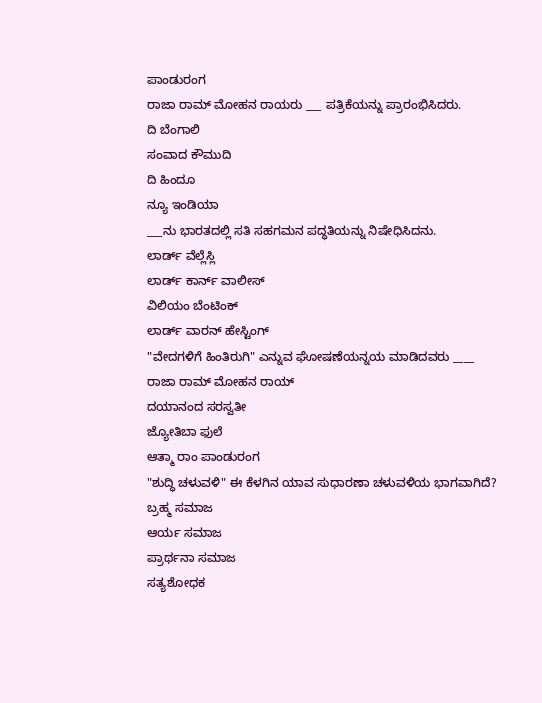ಪಾಂಡುರಂಗ
ರಾಜಾ ರಾಮ್ ಮೋಹನ ರಾಯರು ___ ಪತ್ರಿಕೆಯನ್ನು ಪ್ರಾರಂಭಿಸಿದರು.
ದಿ ಬೆಂಗಾಲಿ
ಸಂವಾದ ಕೌಮುದಿ
ದಿ ಹಿಂದೂ
ನ್ಯೂ ಇಂಡಿಯಾ
___ನು ಭಾರತದಲ್ಲಿ ಸತಿ ಸಹಗಮನ ಪದ್ಧತಿಯನ್ನು ನಿಷೇಧಿಸಿದನು.
ಲಾರ್ಡ್ ವೆಲ್ಲೆಸ್ಲಿ
ಲಾರ್ಡ್ ಕಾರ್ನ್ ವಾಲೀಸ್
ವಿಲಿಯಂ ಬೆಂಟಿಂಕ್
ಲಾರ್ಡ್ ವಾರನ್ ಹೇಸ್ಟಿಂಗ್
"ವೇದಗಳಿಗೆ ಹಿಂತಿರುಗಿ" ಎನ್ನುವ ಘೋಷಣೆಯನ್ನಯ ಮಾಡಿದವರು ____
ರಾಜಾ ರಾಮ್ ಮೋಹನ ರಾಯ್
ದಯಾನಂದ ಸರಸ್ವತೀ
ಜ್ಯೋತಿಬಾ ಫುಲೆ
ಆತ್ಮಾ ರಾಂ ಪಾಂಡುರಂಗ
"ಶುದ್ಧಿ ಚಳುವಳಿ" ಈ ಕೆಳಗಿನ ಯಾವ ಸುಧಾರಣಾ ಚಳುವಳಿಯ ಭಾಗವಾಗಿದೆ?
ಬ್ರಹ್ಮ ಸಮಾಜ
ಆರ್ಯ ಸಮಾಜ
ಪ್ರಾರ್ಥನಾ ಸಮಾಜ
ಸತ್ಯಶೋಧಕ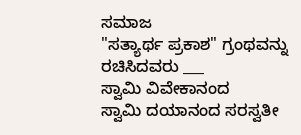ಸಮಾಜ
"ಸತ್ಯಾರ್ಥ ಪ್ರಕಾಶ" ಗ್ರಂಥವನ್ನು ರಚಿಸಿದವರು ___
ಸ್ವಾಮಿ ವಿವೇಕಾನಂದ
ಸ್ವಾಮಿ ದಯಾನಂದ ಸರಸ್ವತೀ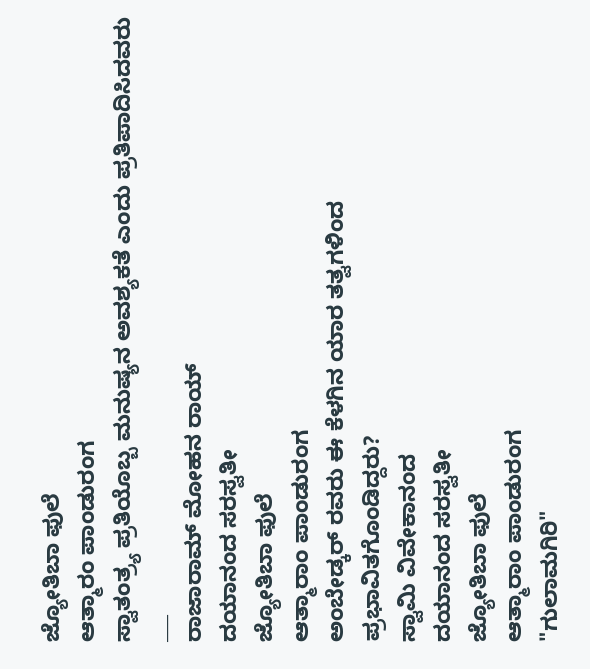ಜ್ಯೋತಿಬಾ ಫುಲೆ
ಆತ್ಮಾರಂ ಪಾಂಡುರಂಗ
ಸ್ವಾತಂತ್ರ್ಯ ಪ್ರತಿಯೊಬ್ಬ ಮನುಷ್ಯನ ಅವಶ್ಯಕತೆ ಎಂದು ಪ್ರತಿಪಾದಿಸಿದವರು ___
ರಾಜಾರಾಮ್ ಮೋಹನ ರಾಯ್
ದಯಾನಂದ ಸರಸ್ವತೀ
ಜ್ಯೋತಿಬಾ ಫುಲೆ
ಆತ್ಮಾರಾಂ ಪಾಂಡುರಂಗ
ಅಂಬೇಡ್ಕರ್ ರವರು ಈ ಕೆಳಗಿನ ಯಾರ ತತ್ವಗಳಿಂದ ಪ್ರಭಾವಿತಗೊಂಡಿದ್ದರು?
ಸ್ವಾಮಿ ವಿವೇಕಾನಂದ
ದಯಾನಂದ ಸರಸ್ವತೀ
ಜ್ಯೋತಿಬಾ ಫುಲೆ
ಆತ್ಮಾರಾಂ ಪಾಂಡುರಂಗ
"ಗುಲಾಮಗಿರಿ"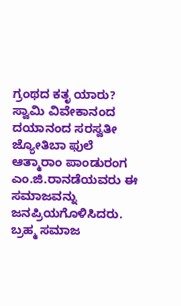ಗ್ರಂಥದ ಕತೃ ಯಾರು?
ಸ್ವಾಮಿ ವಿವೇಕಾನಂದ
ದಯಾನಂದ ಸರಸ್ವತೀ
ಜ್ಯೋತಿಬಾ ಫುಲೆ
ಆತ್ಮಾರಾಂ ಪಾಂಡುರಂಗ
ಎಂ.ಜಿ.ರಾನಡೆಯವರು ಈ ಸಮಾಜವನ್ನು ಜನಪ್ರಿಯಗೊಳಿಸಿದರು.
ಬ್ರಹ್ಮ ಸಮಾಜ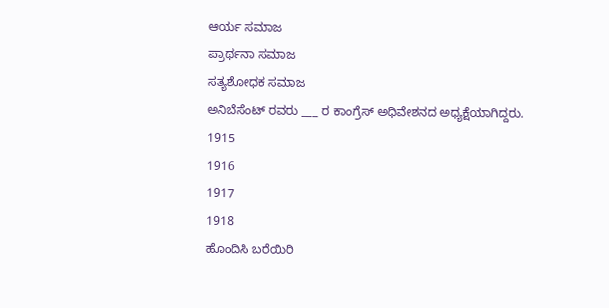ಆರ್ಯ ಸಮಾಜ
ಪ್ರಾರ್ಥನಾ ಸಮಾಜ
ಸತ್ಯಶೋಧಕ ಸಮಾಜ
ಅನಿಬೆಸೆಂಟ್ ರವರು ___ ರ ಕಾಂಗ್ರೆಸ್ ಅಧಿವೇಶನದ ಅಧ್ಯಕ್ಷೆಯಾಗಿದ್ದರು.
1915
1916
1917
1918
ಹೊಂದಿಸಿ ಬರೆಯಿರಿ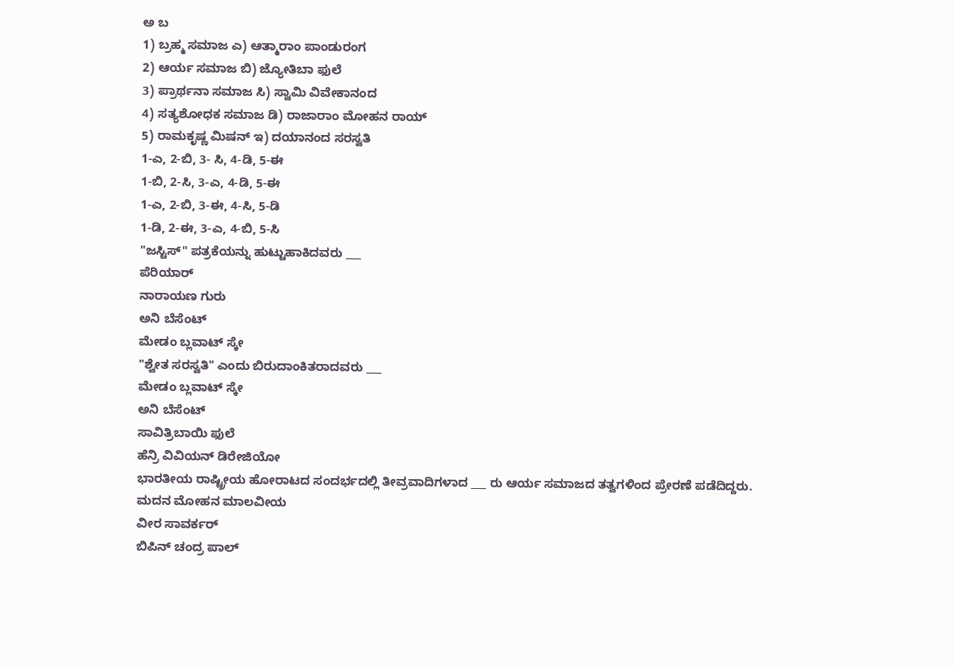ಅ ಬ
1) ಬ್ರಹ್ಮ ಸಮಾಜ ಎ) ಆತ್ಮಾರಾಂ ಪಾಂಡುರಂಗ
2) ಆರ್ಯ ಸಮಾಜ ಬಿ) ಜ್ಯೋತಿಬಾ ಫುಲೆ
3) ಪ್ರಾರ್ಥನಾ ಸಮಾಜ ಸಿ) ಸ್ವಾಮಿ ವಿವೇಕಾನಂದ
4) ಸತ್ಯಶೋಧಕ ಸಮಾಜ ಡಿ) ರಾಜಾರಾಂ ಮೋಹನ ರಾಯ್
5) ರಾಮಕೃಷ್ಣ ಮಿಷನ್ ಇ) ದಯಾನಂದ ಸರಸ್ವತಿ
1-ಎ, 2-ಬಿ, 3- ಸಿ, 4-ಡಿ, 5-ಈ
1-ಬಿ, 2-ಸಿ, 3-ಎ, 4-ಡಿ, 5-ಈ
1-ಎ, 2-ಬಿ, 3-ಈ, 4-ಸಿ, 5-ಡಿ
1-ಡಿ, 2-ಈ, 3-ಎ, 4-ಬಿ, 5-ಸಿ
"ಜಸ್ಟಿಸ್" ಪತ್ರಕೆಯನ್ನು ಹುಟ್ಟುಹಾಕಿದವರು ___
ಪೆರಿಯಾರ್
ನಾರಾಯಣ ಗುರು
ಅನಿ ಬೆಸೆಂಟ್
ಮೇಡಂ ಬ್ಲವಾಟ್ ಸ್ಕೇ
"ಶ್ವೇತ ಸರಸ್ವತಿ" ಎಂದು ಬಿರುದಾಂಕಿತರಾದವರು ___
ಮೇಡಂ ಬ್ಲವಾಟ್ ಸ್ಕೇ
ಅನಿ ಬೆಸೆಂಟ್
ಸಾವಿತ್ರಿಬಾಯಿ ಫುಲೆ
ಹೆನ್ರಿ ವಿವಿಯನ್ ಡಿರೇಜಿಯೋ
ಭಾರತೀಯ ರಾಷ್ಟ್ರೀಯ ಹೋರಾಟದ ಸಂದರ್ಭದಲ್ಲಿ ತೀವ್ರವಾದಿಗಳಾದ ___ ರು ಆರ್ಯ ಸಮಾಜದ ತತ್ವಗಳಿಂದ ಪ್ರೇರಣೆ ಪಡೆದಿದ್ದರು.
ಮದನ ಮೋಹನ ಮಾಲವೀಯ
ವೀರ ಸಾವರ್ಕರ್
ಬಿಪಿನ್ ಚಂದ್ರ ಪಾಲ್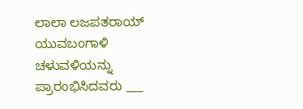ಲಾಲಾ ಲಜಪತರಾಯ್
ಯುವಬಂಗಾಳಿ ಚಳುವಳಿಯನ್ನು ಪ್ರಾರಂಭಿಸಿದವರು ___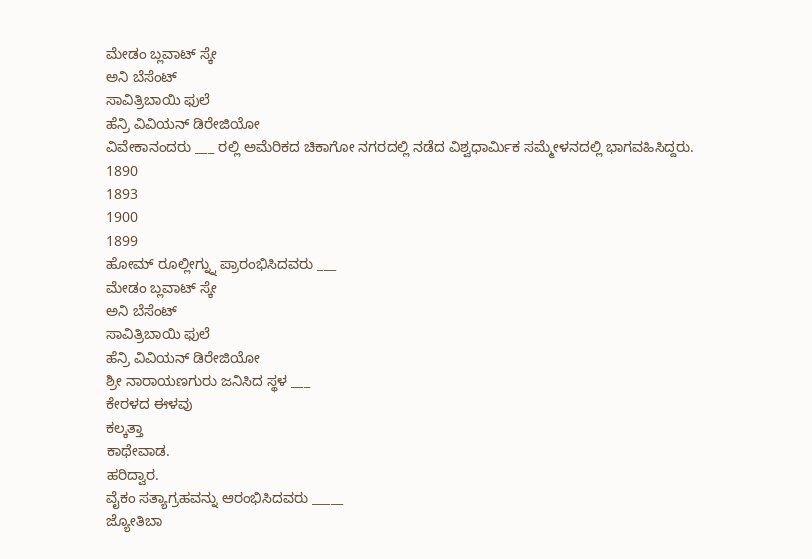ಮೇಡಂ ಬ್ಲವಾಟ್ ಸ್ಕೇ
ಅನಿ ಬೆಸೆಂಟ್
ಸಾವಿತ್ರಿಬಾಯಿ ಫುಲೆ
ಹೆನ್ರಿ ವಿವಿಯನ್ ಡಿರೇಜಿಯೋ
ವಿವೇಕಾನಂದರು ___ ರಲ್ಲಿ ಅಮೆರಿಕದ ಚಿಕಾಗೋ ನಗರದಲ್ಲಿ ನಡೆದ ವಿಶ್ವಧಾರ್ಮಿಕ ಸಮ್ಮೇಳನದಲ್ಲಿ ಭಾಗವಹಿಸಿದ್ದರು.
1890
1893
1900
1899
ಹೋಮ್ ರೂಲ್ಲೀಗ್ನ್ನು ಪ್ರಾರಂಭಿಸಿದವರು ___
ಮೇಡಂ ಬ್ಲವಾಟ್ ಸ್ಕೇ
ಅನಿ ಬೆಸೆಂಟ್
ಸಾವಿತ್ರಿಬಾಯಿ ಫುಲೆ
ಹೆನ್ರಿ ವಿವಿಯನ್ ಡಿರೇಜಿಯೋ
ಶ್ರೀ ನಾರಾಯಣಗುರು ಜನಿಸಿದ ಸ್ಥಳ ___
ಕೇರಳದ ಈಳವು
ಕಲ್ಕತ್ತಾ
ಕಾಥೇವಾಡ.
ಹರಿದ್ವಾರ.
ವೈಕಂ ಸತ್ಯಾಗ್ರಹವನ್ನು ಆರಂಭಿಸಿದವರು _____
ಜ್ಯೋತಿಬಾ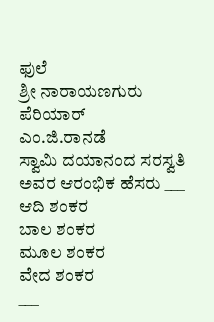ಫುಲೆ
ಶ್ರೀ ನಾರಾಯಣಗುರು
ಪೆರಿಯಾರ್
ಎಂ.ಜಿ.ರಾನಡೆ
ಸ್ವಾಮಿ ದಯಾನಂದ ಸರಸ್ವತಿ ಅವರ ಆರಂಭಿಕ ಹೆಸರು ___
ಆದಿ ಶಂಕರ
ಬಾಲ ಶಂಕರ
ಮೂಲ ಶಂಕರ
ವೇದ ಶಂಕರ
___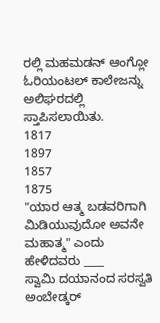ರಲ್ಲಿ ಮಹಮಡನ್ ಆಂಗ್ಲೋ ಓರಿಯಂಟಲ್ ಕಾಲೇಜನ್ನು ಅಲಿಘರದಲ್ಲಿ ಸ್ತಾಪಿಸಲಾಯಿತು.
1817
1897
1857
1875
"ಯಾರ ಆತ್ಮ ಬಡವರಿಗಾಗಿ ಮಿಡಿಯುವುದೋ ಅವನೇ ಮಹಾತ್ಮ" ಎಂದು ಹೇಳಿದವರು ____
ಸ್ವಾಮಿ ದಯಾನಂದ ಸರಸ್ವತಿ
ಅಂಬೇಡ್ಕರ್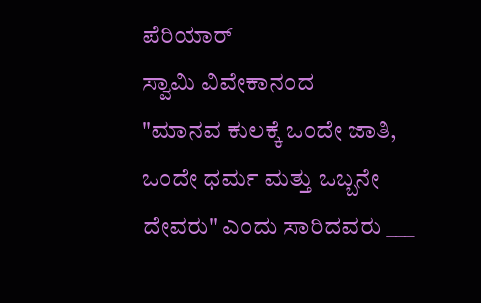ಪೆರಿಯಾರ್
ಸ್ವಾಮಿ ವಿವೇಕಾನಂದ
"ಮಾನವ ಕುಲಕ್ಕೆ ಒಂದೇ ಜಾತಿ, ಒಂದೇ ಧರ್ಮ ಮತ್ತು ಒಬ್ಬನೇ ದೇವರು" ಎಂದು ಸಾರಿದವರು ___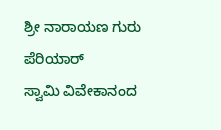ಶ್ರೀ ನಾರಾಯಣ ಗುರು
ಪೆರಿಯಾರ್
ಸ್ವಾಮಿ ವಿವೇಕಾನಂದ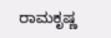ರಾಮಕೃಷ್ಣ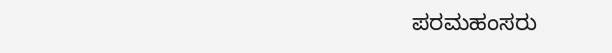ಪರಮಹಂಸರು